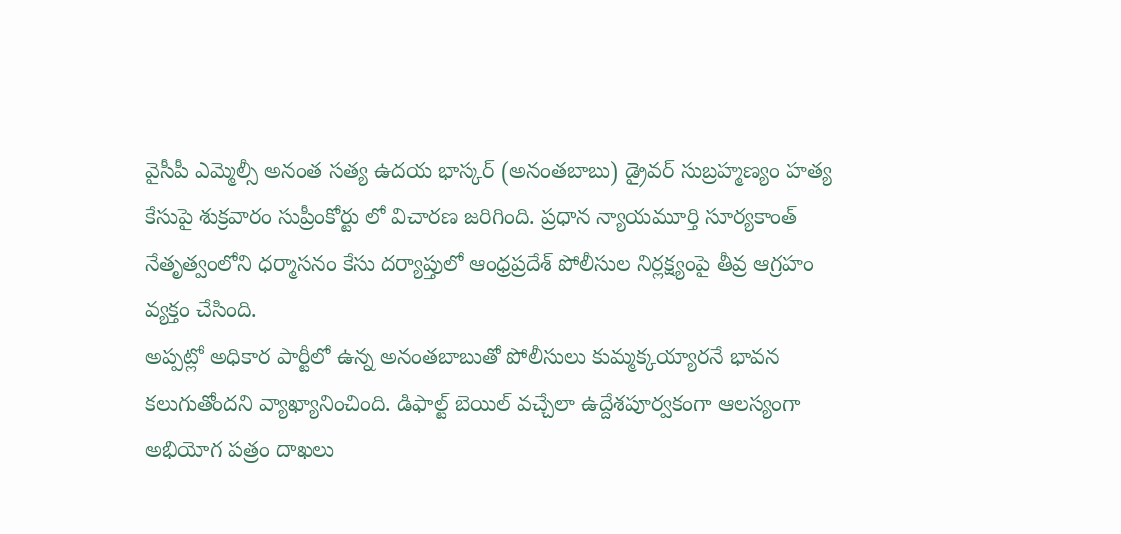వైసీపీ ఎమ్మెల్సీ అనంత సత్య ఉదయ భాస్కర్ (అనంతబాబు) డ్రైవర్ సుబ్రహ్మణ్యం హత్య కేసుపై శుక్రవారం సుప్రీంకోర్టు లో విచారణ జరిగింది. ప్రధాన న్యాయమూర్తి సూర్యకాంత్ నేతృత్వంలోని ధర్మాసనం కేసు దర్యాప్తులో ఆంధ్రప్రదేశ్ పోలీసుల నిర్లక్ష్యంపై తీవ్ర ఆగ్రహం వ్యక్తం చేసింది.
అప్పట్లో అధికార పార్టీలో ఉన్న అనంతబాబుతో పోలీసులు కుమ్మక్కయ్యారనే భావన కలుగుతోందని వ్యాఖ్యానించింది. డిఫాల్ట్ బెయిల్ వచ్చేలా ఉద్దేశపూర్వకంగా ఆలస్యంగా అభియోగ పత్రం దాఖలు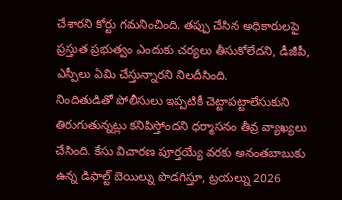చేశారని కోర్టు గమనించింది. తప్పు చేసిన అధికారులపై ప్రస్తుత ప్రభుత్వం ఎందుకు చర్యలు తీసుకోలేదని, డీజీపీ, ఎస్పీలు ఏమి చేస్తున్నారని నిలదీసింది.
నిందితుడితో పోలీసులు ఇప్పటికీ చెట్టాపట్టాలేసుకుని తిరుగుతున్నట్లు కనిపిస్తోందని ధర్మాసనం తీవ్ర వ్యాఖ్యలు చేసింది. కేసు విచారణ పూర్తయ్యే వరకు అనంతబాబుకు ఉన్న డిఫాల్ట్ బెయిల్ను పొడగిస్తూ, ట్రయల్ను 2026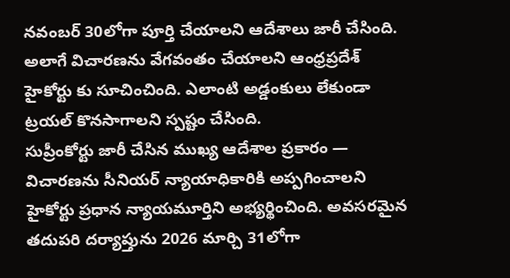నవంబర్ 30లోగా పూర్తి చేయాలని ఆదేశాలు జారీ చేసింది. అలాగే విచారణను వేగవంతం చేయాలని ఆంధ్రప్రదేశ్ హైకోర్టు కు సూచించింది. ఎలాంటి అడ్డంకులు లేకుండా ట్రయల్ కొనసాగాలని స్పష్టం చేసింది.
సుప్రీంకోర్టు జారీ చేసిన ముఖ్య ఆదేశాల ప్రకారం — విచారణను సీనియర్ న్యాయాధికారికి అప్పగించాలని హైకోర్టు ప్రధాన న్యాయమూర్తిని అభ్యర్థించింది. అవసరమైన తదుపరి దర్యాప్తును 2026 మార్చి 31లోగా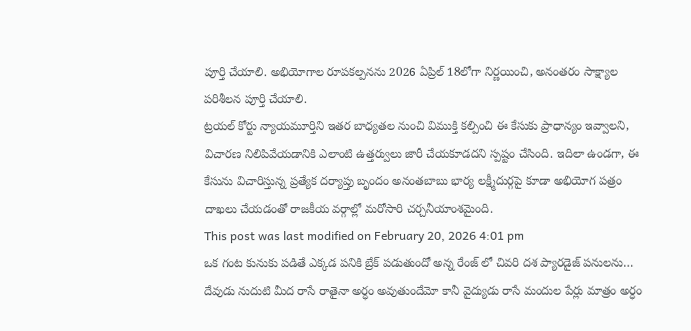పూర్తి చేయాలి. అభియోగాల రూపకల్పనను 2026 ఏప్రిల్ 18లోగా నిర్ణయించి, అనంతరం సాక్ష్యాల పరిశీలన పూర్తి చేయాలి.
ట్రయల్ కోర్టు న్యాయమూర్తిని ఇతర బాధ్యతల నుంచి విముక్తి కల్పించి ఈ కేసుకు ప్రాధాన్యం ఇవ్వాలని, విచారణ నిలిపివేయడానికి ఎలాంటి ఉత్తర్వులు జారీ చేయకూడదని స్పష్టం చేసింది. ఇదిలా ఉండగా, ఈ కేసును విచారిస్తున్న ప్రత్యేక దర్యాప్తు బృందం అనంతబాబు భార్య లక్ష్మీదుర్గపై కూడా అభియోగ పత్రం దాఖలు చేయడంతో రాజకీయ వర్గాల్లో మరోసారి చర్చనీయాంశమైంది.
This post was last modified on February 20, 2026 4:01 pm
ఒక గంట కునుకు పడితే ఎక్కడ పనికి బ్రేక్ పడుతుందో అన్న రేంజ్ లో చివరి దశ ప్యారడైజ్ పనులను…
దేవుడు నుదుటి మీద రాసే రాతైనా అర్ధం అవుతుందేమో కానీ వైద్యుడు రాసే మందుల పేర్లు మాత్రం అర్ధం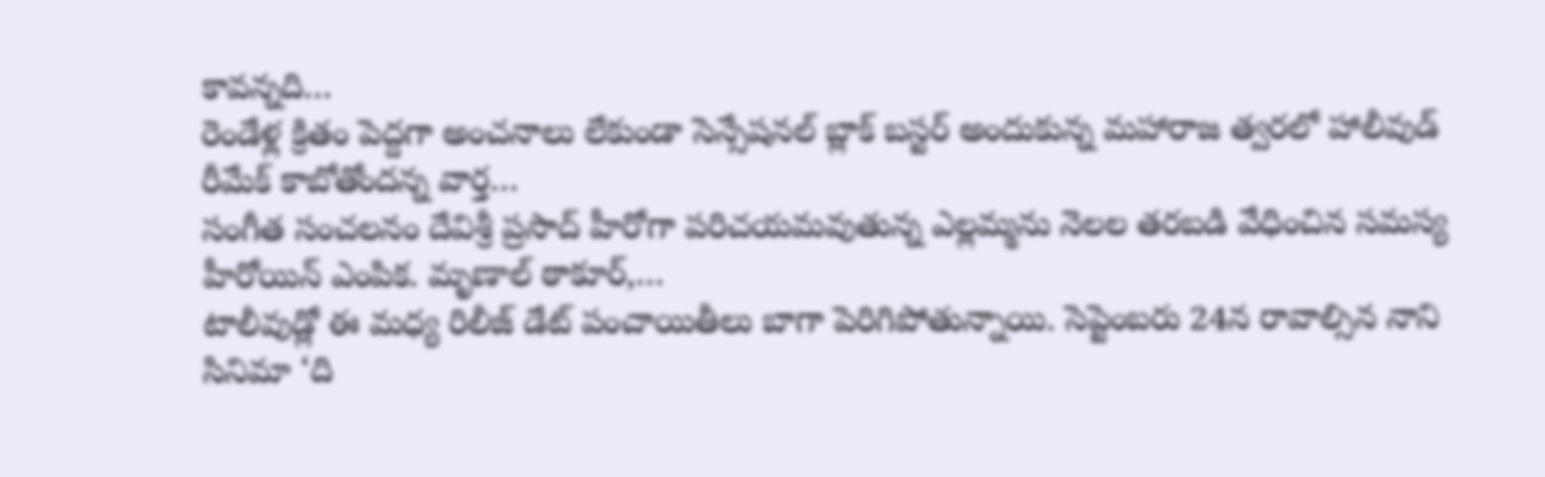కావన్నది…
రెండేళ్ల క్రితం పెద్దగా అంచనాలు లేకుండా సెన్సేషనల్ బ్లాక్ బస్టర్ అందుకున్న మహారాజ త్వరలో హాలీవుడ్ రీమేక్ కాబోతోందన్న వార్త…
సంగీత సంచలనం దేవిశ్రీ ప్రసాద్ హీరోగా పరిచయమవుతున్న ఎల్లమ్మను నెలల తరబడి వేధించిన సమస్య హీరోయిన్ ఎంపిక. మృణాల్ ఠాకూర్,…
టాలీవుడ్లో ఈ మధ్య రిలీజ్ డేట్ పంచాయితీలు బాగా పెరిగిపోతున్నాయి. సెప్టెంబరు 24న రావాల్సిన నాని సినిమా ‘ది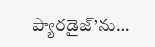ప్యారడైజ్’ను…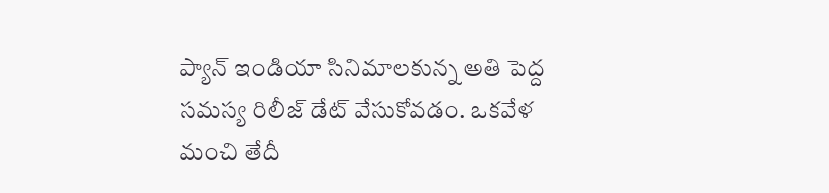ప్యాన్ ఇండియా సినిమాలకున్న అతి పెద్ద సమస్య రిలీజ్ డేట్ వేసుకోవడం. ఒకవేళ మంచి తేదీ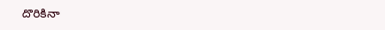దొరికినా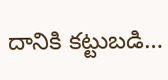దానికి కట్టుబడి…